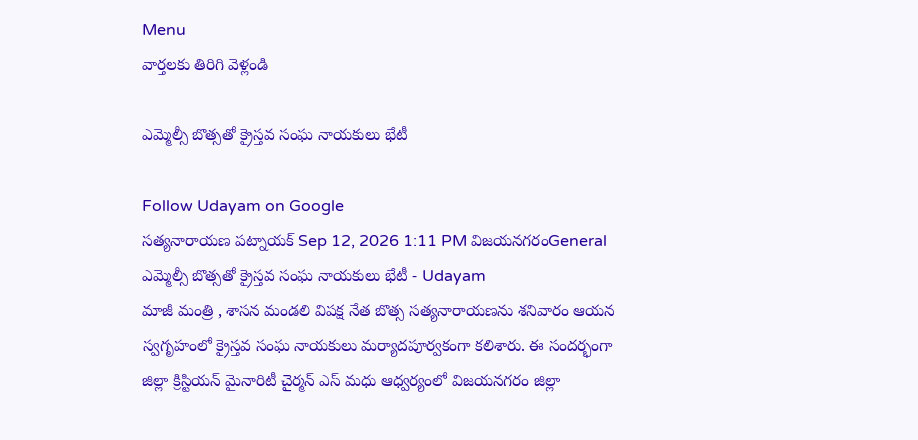Menu
వార్తలకు తిరిగి వెళ్లండి

ఎమ్మెల్సీ బొత్సతో క్రైస్తవ సంఘ నాయకులు భేటీ

Follow Udayam on Google
సత్యనారాయణ పట్నాయక్ Sep 12, 2026 1:11 PM విజయనగరంGeneral
ఎమ్మెల్సీ బొత్సతో క్రైస్తవ సంఘ నాయకులు భేటీ - Udayam
మాజీ మంత్రి , శాసన మండలి విపక్ష నేత బొత్స సత్యనారాయణను శనివారం ఆయన స్వగృహంలో క్రైస్తవ సంఘ నాయకులు మర్యాదపూర్వకంగా కలిశారు. ఈ సందర్భంగా జిల్లా క్రిస్టియన్‌ మైనారిటీ చైర్మన్‌ ఎస్‌ మధు ఆధ్వర్యంలో విజయనగరం జిల్లా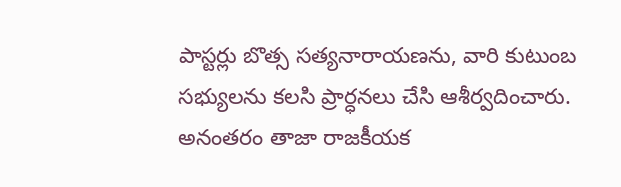పాస్టర్లు బొత్స సత్యనారాయణను, వారి కుటుంబ సభ్యులను కలసి ప్రార్ధనలు చేసి ఆశీర్వదించారు. అనంతరం తాజా రాజకీయక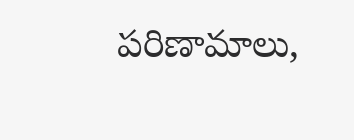పరిణామాలు,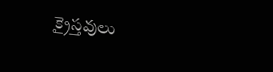క్రైస్తవులు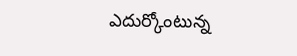ఎదుర్కోంటున్న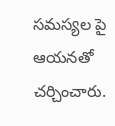సమస్యల పై ఆయనతో చర్చించారు.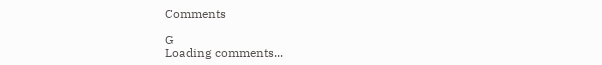Comments

G
Loading comments...